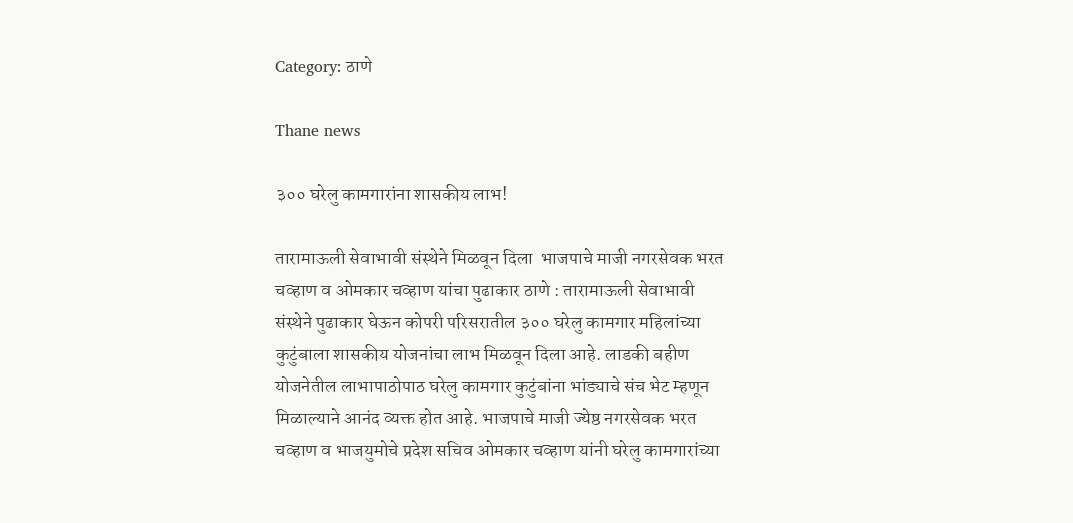Category: ठाणे

Thane news

३०० घरेलु कामगारांना शासकीय लाभ!

तारामाऊली सेवाभावी संस्थेने मिळवून दिला  भाजपाचे माजी नगरसेवक भरत चव्हाण व ओमकार चव्हाण यांचा पुढाकार ठाणे : तारामाऊली सेवाभावी संस्थेने पुढाकार घेऊन कोपरी परिसरातील ३०० घरेलु कामगार महिलांच्या कुटुंबाला शासकीय योजनांचा लाभ मिळवून दिला आहे. लाडकी बहीण योजनेतील लाभापाठोपाठ घरेलु कामगार कुटुंबांना भांड्याचे संच भेट म्हणून मिळाल्याने आनंद व्यक्त होत आहे. भाजपाचे माजी ज्येष्ठ नगरसेवक भरत चव्हाण व भाजयुमोचे प्रदेश सचिव ओमकार चव्हाण यांनी घरेलु कामगारांच्या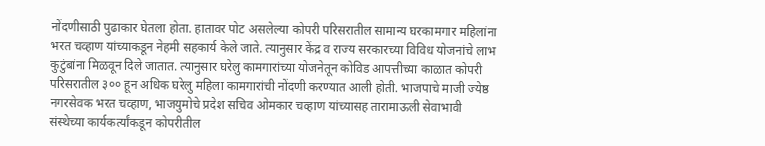नोंदणीसाठी पुढाकार घेतला होता. हातावर पोट असलेल्या कोपरी परिसरातील सामान्य घरकामगार महिलांना भरत चव्हाण यांच्याकडून नेहमी सहकार्य केले जाते. त्यानुसार केंद्र व राज्य सरकारच्या विविध योजनांचे लाभ कुटुंबांना मिळवून दिले जातात. त्यानुसार घरेलु कामगारांच्या योजनेतून कोविड आपत्तीच्या काळात कोपरी परिसरातील ३०० हून अधिक घरेलु महिला कामगारांची नोंदणी करण्यात आली होती. भाजपाचे माजी ज्येष्ठ नगरसेवक भरत चव्हाण, भाजयुमोचे प्रदेश सचिव ओमकार चव्हाण यांच्यासह तारामाऊली सेवाभावी संस्थेच्या कार्यकर्त्यांकडून कोपरीतील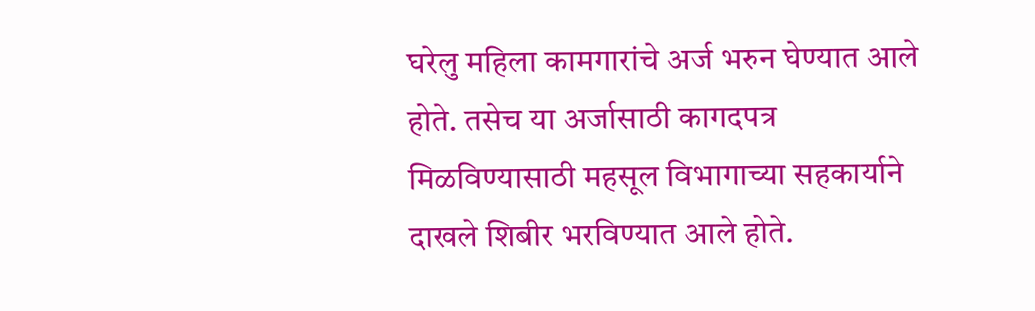घरेलु महिला कामगारांचे अर्ज भरुन घेण्यात आले होते. तसेच या अर्जासाठी कागदपत्र मिळविण्यासाठी महसूल विभागाच्या सहकार्याने दाखले शिबीर भरविण्यात आले होते.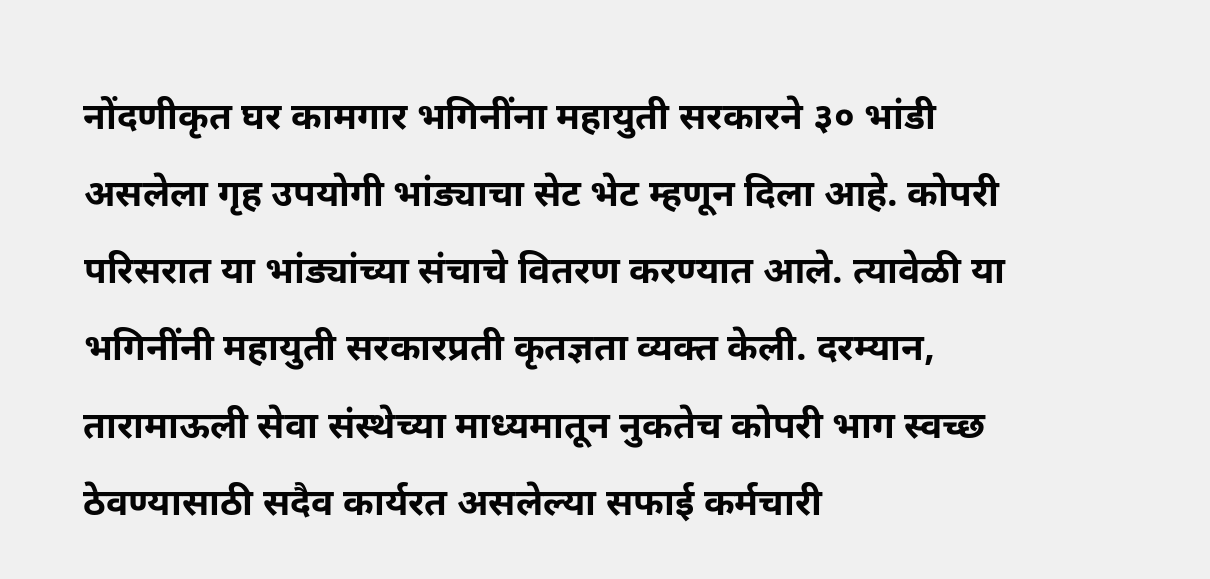नोंदणीकृत घर कामगार भगिनींना महायुती सरकारने ३० भांडी असलेला गृह उपयोगी भांड्याचा सेट भेट म्हणून दिला आहे. कोपरी परिसरात या भांड्यांच्या संचाचे वितरण करण्यात आले. त्यावेळी या भगिनींनी महायुती सरकारप्रती कृतज्ञता व्यक्त केली. दरम्यान, तारामाऊली सेवा संस्थेच्या माध्यमातून नुकतेच कोपरी भाग स्वच्छ ठेवण्यासाठी सदैव कार्यरत असलेल्या सफाई कर्मचारी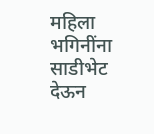महिला भगिनींना साडीभेट देऊन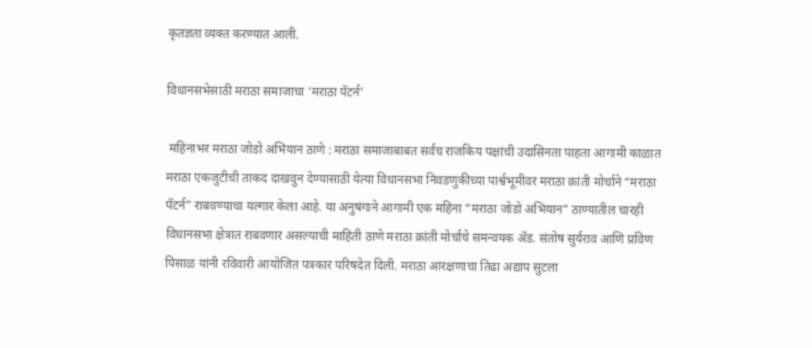कृतज्ञता व्यक्त करण्यात आली.

विधानसभेसाठी मराठा समाजाचा ‘मराठा पॅटर्न’

 महिनाभर मराठा जोडो अभियान ठाणे : मराठा समाजाबाबत सर्वच राजकिय पक्षांची उदासिनता पाहता आगामी काळात मराठा एकजुटीची ताकद दाखवुन देण्यासाठी येत्या विधानसभा निवडणुकीच्या पार्श्वभूमीवर मराठा क्रांती मोर्चाने “मराठा पॅटर्न” राबवण्याचा यल्गार केला आहे. या अनुषंगाने आगामी एक महिना “मराठा जोडो अभियान” ठाण्यातील चारही विधानसभा क्षेत्रात राबवणार असल्याची माहिती ठाणे मराठा क्रांती मोर्चाचे समन्वयक ॲड. संतोष सुर्यराव आणि प्रविण पिसाळ यांनी रविवारी आयोजित पत्रकार परिषदेत दिली. मराठा आरक्षणाचा तिढा अद्याप सुटला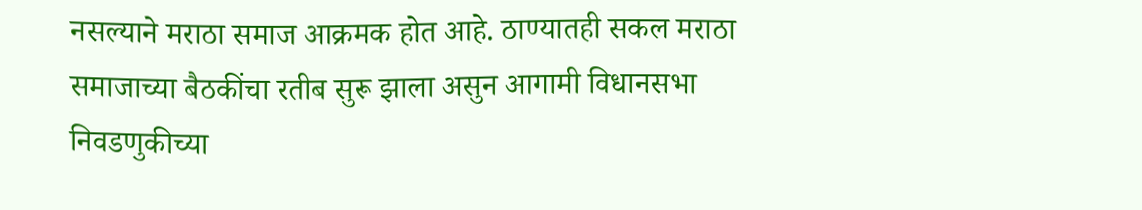नसल्याने मराठा समाज आक्रमक होत आहे. ठाण्यातही सकल मराठा समाजाच्या बैठकींचा रतीब सुरू झाला असुन आगामी विधानसभा निवडणुकीच्या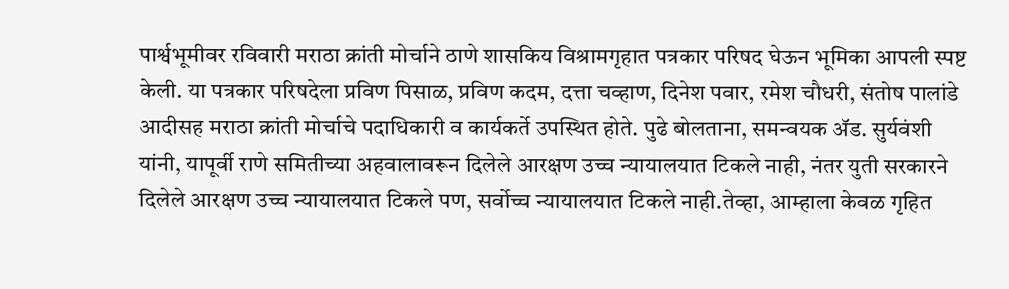पार्श्वभूमीवर रविवारी मराठा क्रांती मोर्चाने ठाणे शासकिय विश्रामगृहात पत्रकार परिषद घेऊन भूमिका आपली स्पष्ट केली. या पत्रकार परिषदेला प्रविण पिसाळ, प्रविण कदम, दत्ता चव्हाण, दिनेश पवार, रमेश चौधरी, संतोष पालांडे आदीसह मराठा क्रांती मोर्चाचे पदाधिकारी व कार्यकर्ते उपस्थित होते. पुढे बोलताना, समन्वयक ॲड. सुर्यवंशी यांनी, यापूर्वी राणे समितीच्या अहवालावरून दिलेले आरक्षण उच्च न्यायालयात टिकले नाही, नंतर युती सरकारने दिलेले आरक्षण उच्च न्यायालयात टिकले पण, सर्वोच्च न्यायालयात टिकले नाही.तेव्हा, आम्हाला केवळ गृहित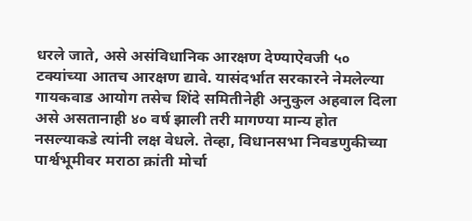धरले जाते, असे असंविधानिक आरक्षण देण्याऐवजी ५० टक्यांच्या आतच आरक्षण द्यावे. यासंदर्भात सरकारने नेमलेल्या गायकवाड आयोग तसेच शिंदे समितीनेही अनुकुल अहवाल दिला असे असतानाही ४० वर्ष झाली तरी मागण्या मान्य होत नसल्याकडे त्यांनी लक्ष वेधले. तेव्हा, विधानसभा निवडणुकीच्या पार्श्वभूमीवर मराठा क्रांती मोर्चा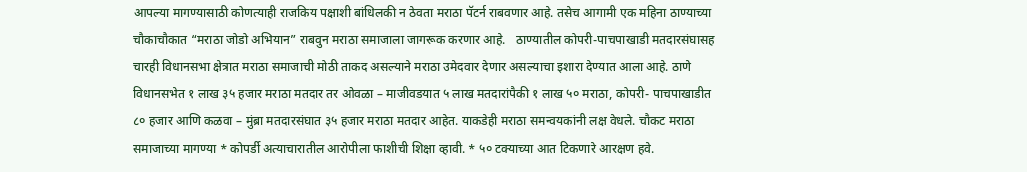आपल्या मागण्यासाठी कोणत्याही राजकिय पक्षाशी बांधिलकी न ठेवता मराठा पॅटर्न राबवणार आहे. तसेच आगामी एक महिना ठाण्याच्या चौकाचौकात “मराठा जोडो अभियान” राबवुन मराठा समाजाला जागरूक करणार आहे.   ठाण्यातील कोपरी-पाचपाखाडी मतदारसंघासह चारही विधानसभा क्षेत्रात मराठा समाजाची मोठी ताकद असल्याने मराठा उमेदवार देणार असल्याचा इशारा देण्यात आला आहे. ठाणे विधानसभेत १ लाख ३५ हजार मराठा मतदार तर ओवळा – माजीवडयात ५ लाख मतदारांपैकी १ लाख ५० मराठा, कोपरी- पाचपाखाडीत ८० हजार आणि कळवा – मुंब्रा मतदारसंघात ३५ हजार मराठा मतदार आहेत. याकडेही मराठा समन्वयकांनी लक्ष वेधले. चौकट मराठा समाजाच्या मागण्या * कोपर्डी अत्याचारातील आरोपीला फाशीची शिक्षा व्हावी. * ५० टक्याच्या आत टिकणारे आरक्षण हवे.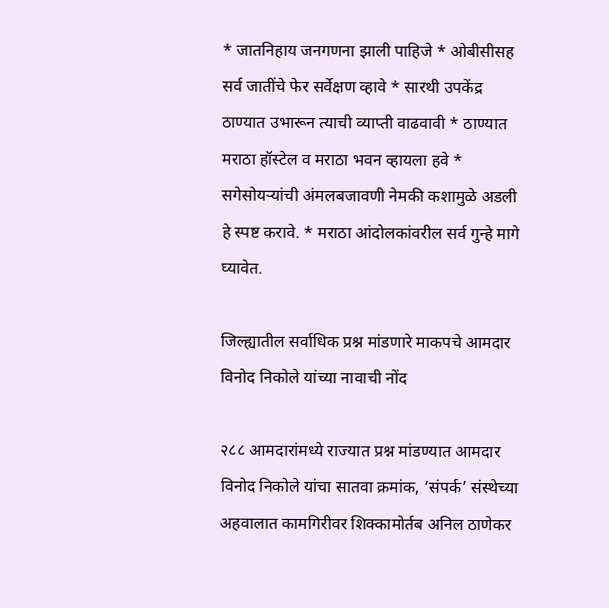* जातनिहाय जनगणना झाली पाहिजे * ओबीसीसह सर्व जातींचे फेर सर्वेक्षण व्हावे * सारथी उपकेंद्र ठाण्यात उभारून त्याची व्याप्ती वाढवावी * ठाण्यात मराठा हॉस्टेल व मराठा भवन व्हायला हवे * सगेसोयऱ्यांची अंमलबजावणी नेमकी कशामुळे अडली हे स्पष्ट करावे. * मराठा आंदोलकांवरील सर्व गुन्हे मागे घ्यावेत.

जिल्ह्यातील सर्वाधिक प्रश्न मांडणारे माकपचे आमदार विनोद निकोले यांच्या नावाची नोंद

२८८ आमदारांमध्ये राज्यात प्रश्न मांडण्यात आमदार विनोद निकोले यांचा सातवा क्रमांक, ‘संपर्क’ संस्थेच्या अहवालात कामगिरीवर शिक्कामोर्तब अनिल ठाणेकर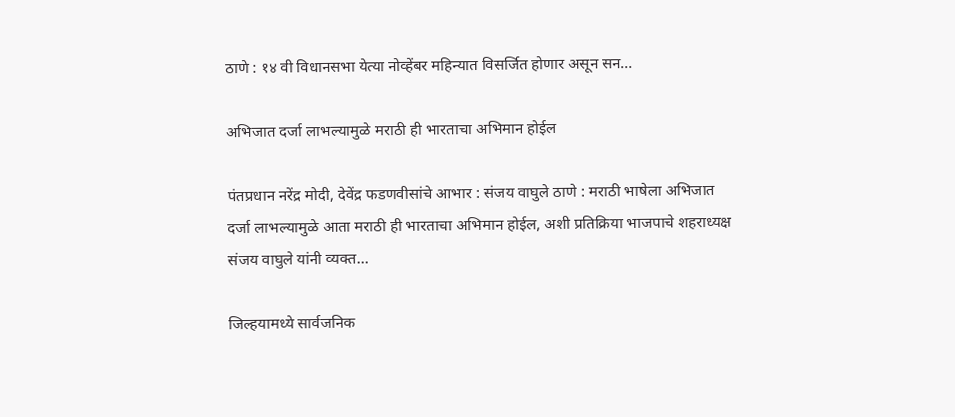ठाणे : १४ वी विधानसभा येत्या नोव्हेंबर महिन्यात विसर्जित होणार असून सन…

अभिजात दर्जा लाभल्यामुळे मराठी ही भारताचा अभिमान होईल

पंतप्रधान नरेंद्र मोदी, देवेंद्र फडणवीसांचे आभार : संजय वाघुले ठाणे : मराठी भाषेला अभिजात दर्जा लाभल्यामुळे आता मराठी ही भारताचा अभिमान होईल, अशी प्रतिक्रिया भाजपाचे शहराध्यक्ष संजय वाघुले यांनी व्यक्त…

जिल्हयामध्ये सार्वजनिक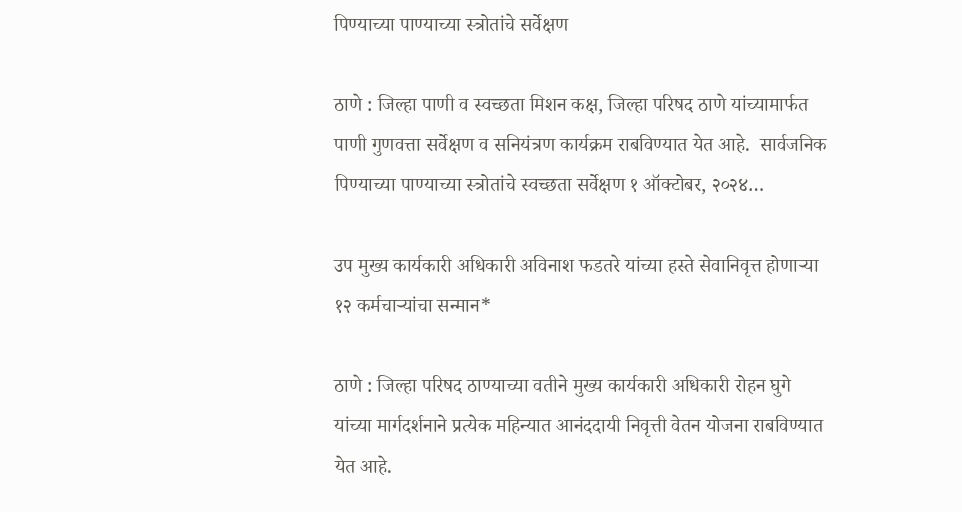पिण्याच्या पाण्याच्या स्त्रोतांचे सर्वेक्षण

ठाणे : जिल्हा पाणी व स्वच्छता मिशन कक्ष, जिल्हा परिषद ठाणे यांच्यामार्फत पाणी गुणवत्ता सर्वेक्षण व सनियंत्रण कार्यक्रम राबविण्यात येत आहे.  सार्वजनिक पिण्याच्या पाण्याच्या स्त्रोतांचे स्वच्छता सर्वेक्षण १ ऑक्टोबर, २०२४…

उप मुख्य कार्यकारी अधिकारी अविनाश फडतरे यांच्या हस्ते सेवानिवृत्त होणाऱ्या १२ कर्मचाऱ्यांचा सन्मान*

ठाणे : जिल्हा परिषद ठाण्याच्या वतीने मुख्य कार्यकारी अधिकारी रोहन घुगे यांच्या मार्गदर्शनाने प्रत्येक महिन्यात आनंददायी निवृत्ती वेतन योजना राबविण्यात येत आहे.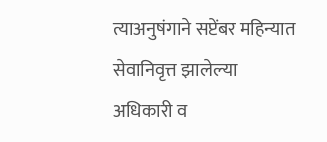त्याअनुषंगाने सप्टेंबर महिन्यात सेवानिवृत्त झालेल्या अधिकारी व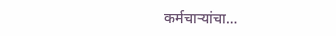कर्मचाऱ्यांचा…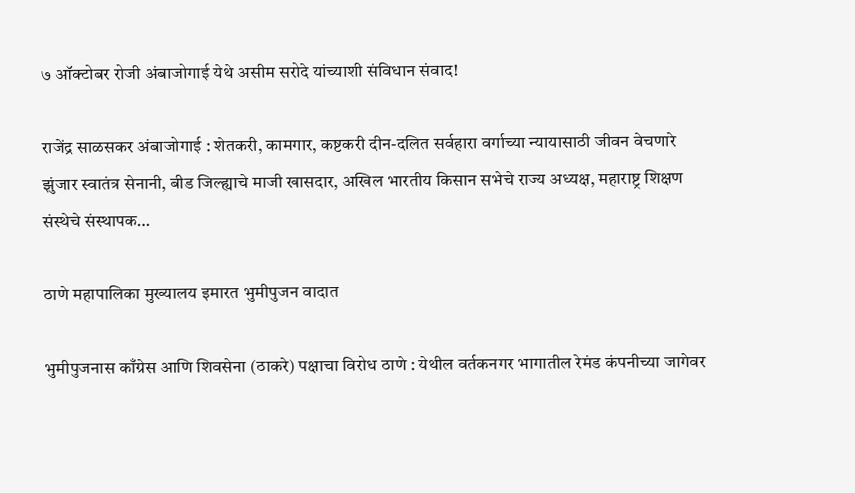७ ऑक्टोबर रोजी अंबाजोगाई येथे असीम सरोदे यांच्याशी संविधान संवाद!

राजेंद्र साळसकर अंबाजोगाई : शेतकरी, कामगार, कष्टकरी दीन-दलित सर्वहारा वर्गाच्या न्यायासाठी जीवन वेचणारे झुंजार स्वातंत्र सेनानी, बीड जिल्ह्याचे माजी खासदार, अखिल भारतीय किसान सभेचे राज्य अध्यक्ष, महाराष्ट्र शिक्षण संस्थेचे संस्थापक…

ठाणे महापालिका मुख्यालय इमारत भुमीपुजन वादात

भुमीपुजनास काँग्रेस आणि शिवसेना (ठाकरे) पक्षाचा विरोध ठाणे : येथील वर्तकनगर भागातील रेमंड कंपनीच्या जागेवर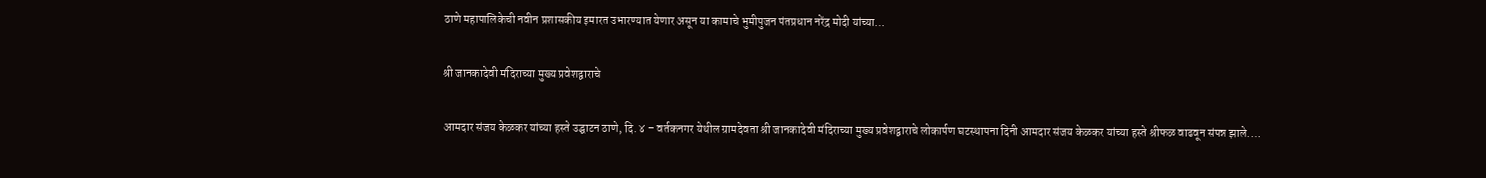ठाणे महापालिकेची नवीन प्रशासकीय इमारत उभारण्यात येणार असून या कामाचे भुमीपुजन पंतप्रधान नरेंद्र मोदी यांच्या…

श्री जानकादेवी मंदिराच्या मुख्य प्रवेशद्वाराचे

आमदार संजय केळकर यांच्या हस्ते उद्घाटन ठाणे, दि. ४ – वर्तकनगर येथील ग्रामदेवता श्री जानकादेवी मंदिराच्या मुख्य प्रवेशद्वाराचे लोकार्पण घटस्थापना दिनी आमदार संजय केळकर यांच्या हस्ते श्रीफळ वाढवून संपन्न झाले.…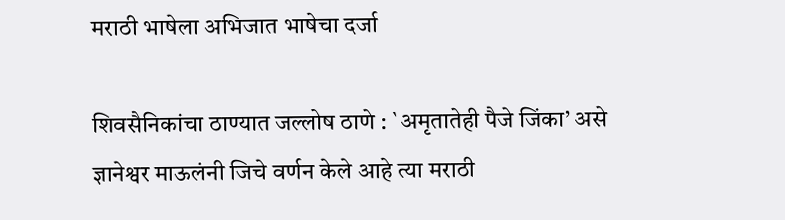मराठी भाषेला अभिजात भाषेचा दर्जा

शिवसैनिकांचा ठाण्यात जल्लोष ठाणे : `अमृतातेही पैजे जिंका’ असे ज्ञानेश्वर माऊलंनी जिचे वर्णन केले आहे त्या मराठी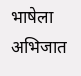भाषेला अभिजात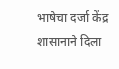भाषेचा दर्जा केंद्र शासानाने दिला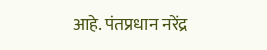आहे. पंतप्रधान नरेंद्र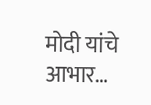मोदी यांचे आभार…